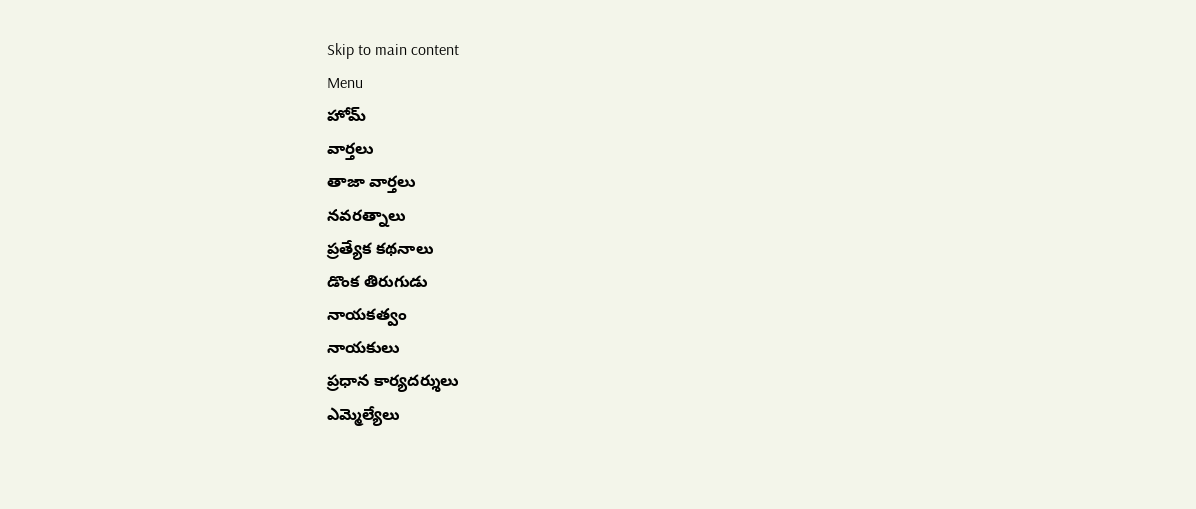Skip to main content
Menu
హోమ్
వార్తలు
తాజా వార్తలు
నవరత్నాలు
ప్రత్యేక కథనాలు
డొంక తిరుగుడు
నాయకత్వం
నాయకులు
ప్రధాన కార్యదర్శులు
ఎమ్మెల్యేలు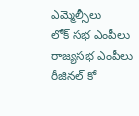ఎమ్మెల్సీలు
లోక్ సభ ఎంపీలు
రాజ్యసభ ఎంపీలు
రీజినల్ కో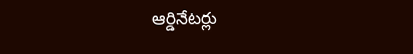ఆర్డినేటర్లు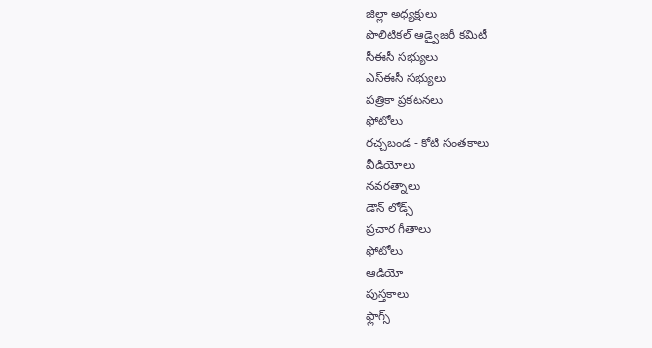జిల్లా అధ్యక్షులు
పొలిటికల్ ఆడ్వైజరీ కమిటీ
సీఈసీ సభ్యులు
ఎస్ఈసీ సభ్యులు
పత్రికా ప్రకటనలు
ఫోటోలు
రచ్చబండ - కోటి సంతకాలు
వీడియోలు
నవరత్నాలు
డౌన్ లోడ్స్
ప్రచార గీతాలు
ఫోటోలు
ఆడియో
పుస్తకాలు
ఫ్లాగ్స్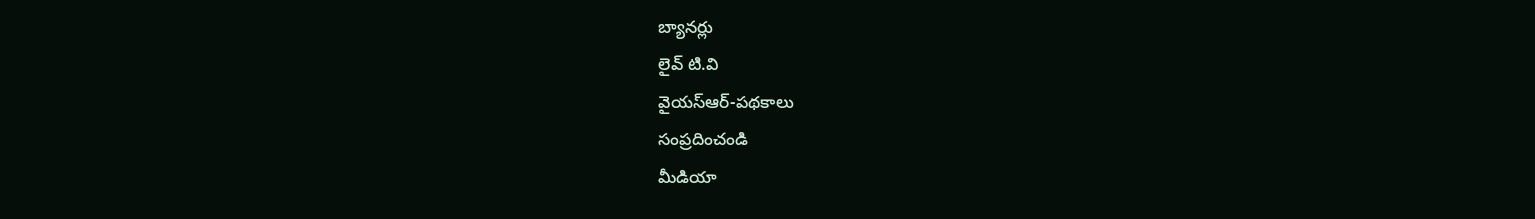బ్యానర్లు
లైవ్ టి.వి
వైయస్ఆర్-పథకాలు
సంప్రదించండి
మీడియా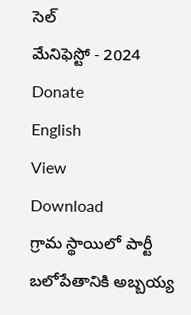సెల్
మేనిఫెస్టో - 2024
Donate
English
View
Download
గ్రామ స్థాయిలో పార్టీ బలోపేతానికి అబ్బయ్య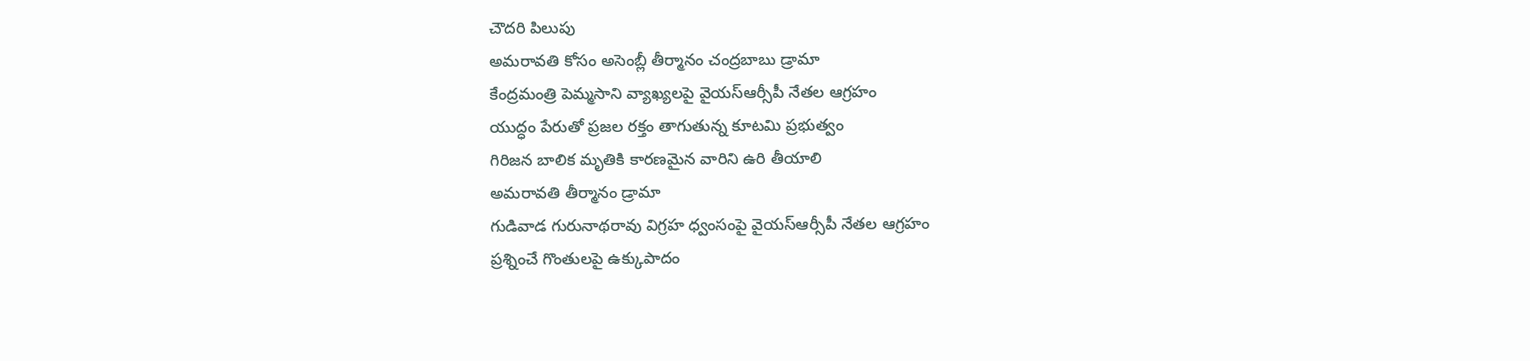చౌదరి పిలుపు
అమరావతి కోసం అసెంబ్లీ తీర్మానం చంద్రబాబు డ్రామా
కేంద్రమంత్రి పెమ్మసాని వ్యాఖ్యలపై వైయస్ఆర్సీపీ నేతల ఆగ్రహం
యుద్ధం పేరుతో ప్రజల రక్తం తాగుతున్న కూటమి ప్రభుత్వం
గిరిజన బాలిక మృతికి కారణమైన వారిని ఉరి తీయాలి
అమరావతి తీర్మానం డ్రామా
గుడివాడ గురునాథరావు విగ్రహ ధ్వంసంపై వైయస్ఆర్సీపీ నేతల ఆగ్రహం
ప్రశ్నించే గొంతులపై ఉక్కుపాదం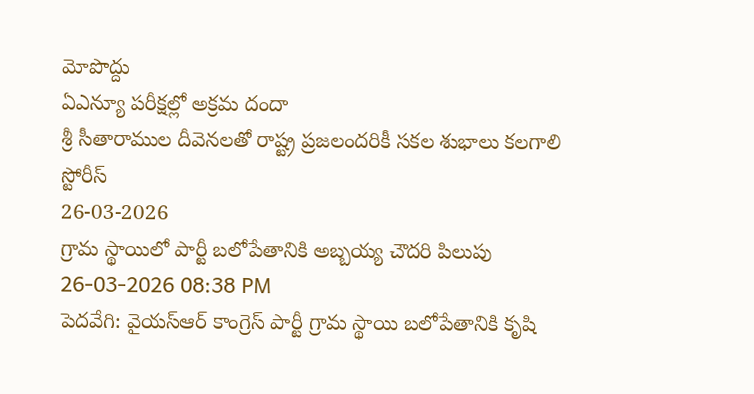మోపొద్దు
ఏఎన్యూ పరీక్షల్లో అక్రమ దందా
శ్రీ సీతారాముల దీవెనలతో రాష్ట్ర ప్రజలందరికీ సకల శుభాలు కలగాలి
స్టోరీస్
26-03-2026
గ్రామ స్థాయిలో పార్టీ బలోపేతానికి అబ్బయ్య చౌదరి పిలుపు
26-03-2026 08:38 PM
పెదవేగి: వైయస్ఆర్ కాంగ్రెస్ పార్టీ గ్రామ స్థాయి బలోపేతానికి కృషి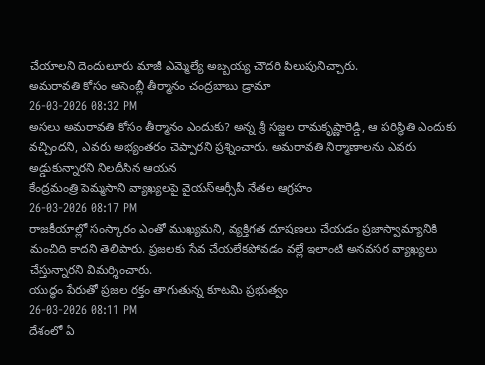చేయాలని దెందులూరు మాజీ ఎమ్మెల్యే అబ్బయ్య చౌదరి పిలుపునిచ్చారు.
అమరావతి కోసం అసెంబ్లీ తీర్మానం చంద్రబాబు డ్రామా
26-03-2026 08:32 PM
అసలు అమరావతి కోసం తీర్మానం ఎందుకు? అన్న శ్రీ సజ్జల రామకృష్ణారెడ్డి, ఆ పరిస్థితి ఎందుకు వచ్చిందని, ఎవరు అభ్యంతరం చెప్పారని ప్రశ్నించారు. అమరావతి నిర్మాణాలను ఎవరు అడ్డుకున్నారని నిలదీసిన ఆయన
కేంద్రమంత్రి పెమ్మసాని వ్యాఖ్యలపై వైయస్ఆర్సీపీ నేతల ఆగ్రహం
26-03-2026 08:17 PM
రాజకీయాల్లో సంస్కారం ఎంతో ముఖ్యమని, వ్యక్తిగత దూషణలు చేయడం ప్రజాస్వామ్యానికి మంచిది కాదని తెలిపారు. ప్రజలకు సేవ చేయలేకపోవడం వల్లే ఇలాంటి అనవసర వ్యాఖ్యలు చేస్తున్నారని విమర్శించారు.
యుద్ధం పేరుతో ప్రజల రక్తం తాగుతున్న కూటమి ప్రభుత్వం
26-03-2026 08:11 PM
దేశంలో ఏ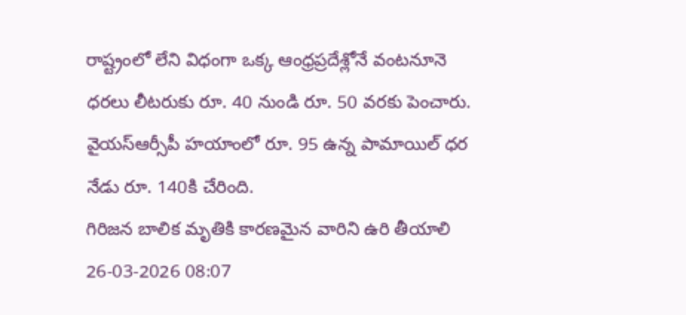రాష్ట్రంలో లేని విధంగా ఒక్క ఆంధ్రప్రదేశ్లోనే వంటనూనె ధరలు లీటరుకు రూ. 40 నుండి రూ. 50 వరకు పెంచారు. వైయస్ఆర్సీపీ హయాంలో రూ. 95 ఉన్న పామాయిల్ ధర నేడు రూ. 140కి చేరింది.
గిరిజన బాలిక మృతికి కారణమైన వారిని ఉరి తీయాలి
26-03-2026 08:07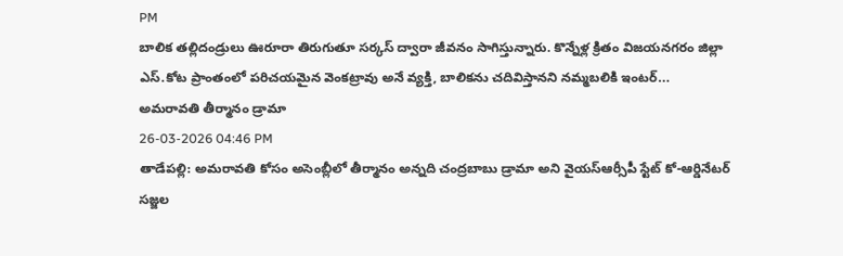PM
బాలిక తల్లిదండ్రులు ఊరూరా తిరుగుతూ సర్కస్ ద్వారా జీవనం సాగిస్తున్నారు. కొన్నేళ్ల క్రితం విజయనగరం జిల్లా ఎస్.కోట ప్రాంతంలో పరిచయమైన వెంకట్రావు అనే వ్యక్తి, బాలికను చదివిస్తానని నమ్మబలికి ఇంటర్...
అమరావతి తీర్మానం డ్రామా
26-03-2026 04:46 PM
తాడేపల్లి: అమరావతి కోసం అసెంబ్లీలో తీర్మానం అన్నది చంద్రబాబు డ్రామా అని వైయస్ఆర్సీపీ స్టేట్ కో-ఆర్డినేటర్ సజ్జల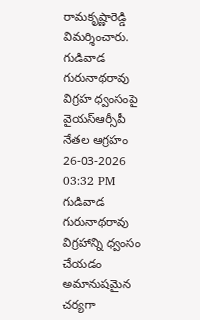రామకృష్ణారెడ్డి విమర్శించారు.
గుడివాడ గురునాథరావు విగ్రహ ధ్వంసంపై వైయస్ఆర్సీపీ నేతల ఆగ్రహం
26-03-2026 03:32 PM
గుడివాడ గురునాథరావు విగ్రహాన్ని ధ్వంసం చేయడం అమానుషమైన చర్యగా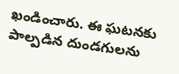ఖండించారు. ఈ ఘటనకు పాల్పడిన దుండగులను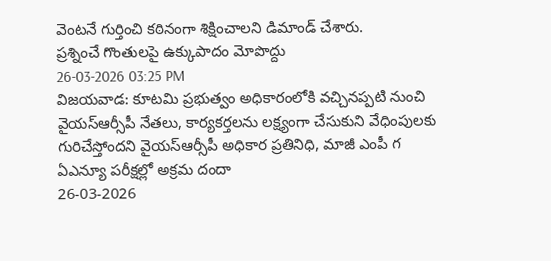వెంటనే గుర్తించి కఠినంగా శిక్షించాలని డిమాండ్ చేశారు.
ప్రశ్నించే గొంతులపై ఉక్కుపాదం మోపొద్దు
26-03-2026 03:25 PM
విజయవాడ: కూటమి ప్రభుత్వం అధికారంలోకి వచ్చినప్పటి నుంచి వైయస్ఆర్సీపీ నేతలు, కార్యకర్తలను లక్ష్యంగా చేసుకుని వేధింపులకు గురిచేస్తోందని వైయస్ఆర్సీపీ అధికార ప్రతినిధి, మాజీ ఎంపీ గ
ఏఎన్యూ పరీక్షల్లో అక్రమ దందా
26-03-2026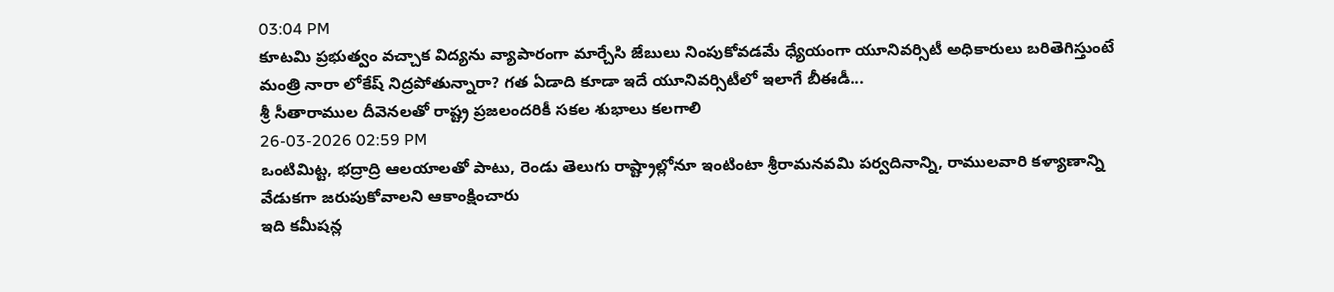03:04 PM
కూటమి ప్రభుత్వం వచ్చాక విద్యను వ్యాపారంగా మార్చేసి జేబులు నింపుకోవడమే ధ్యేయంగా యూనివర్సిటీ అధికారులు బరితెగిస్తుంటే మంత్రి నారా లోకేష్ నిద్రపోతున్నారా? గత ఏడాది కూడా ఇదే యూనివర్సిటీలో ఇలాగే బీఈడీ...
శ్రీ సీతారాముల దీవెనలతో రాష్ట్ర ప్రజలందరికీ సకల శుభాలు కలగాలి
26-03-2026 02:59 PM
ఒంటిమిట్ట, భద్రాద్రి ఆలయాలతో పాటు, రెండు తెలుగు రాష్ట్రాల్లోనూ ఇంటింటా శ్రీరామనవమి పర్వదినాన్ని, రాములవారి కళ్యాణాన్ని వేడుకగా జరుపుకోవాలని ఆకాంక్షించారు
ఇది కమీషన్ల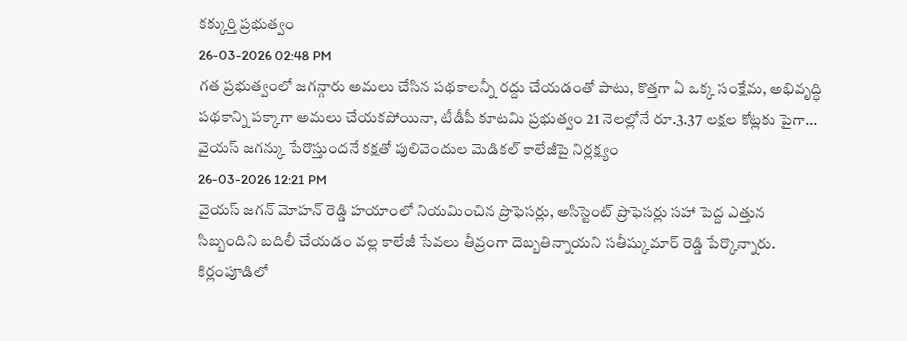కక్కుర్తి ప్రభుత్వం
26-03-2026 02:48 PM
గత ప్రభుత్వంలో జగన్గారు అమలు చేసిన పథకాలన్నీ రద్దు చేయడంతో పాటు, కొత్తగా ఏ ఒక్క సంక్షేమ, అభివృద్ధి పథకాన్ని పక్కాగా అమలు చేయకపోయినా, టీడీపీ కూటమి ప్రభుత్వం 21 నెలల్లోనే రూ.3.37 లక్షల కోట్లకు పైగా...
వైయస్ జగన్కు పేరొస్తుందనే కక్షతో పులివెందుల మెడికల్ కాలేజీపై నిర్లక్ష్యం
26-03-2026 12:21 PM
వైయస్ జగన్ మోహన్ రెడ్డి హయాంలో నియమించిన ప్రొఫెసర్లు, అసిస్టెంట్ ప్రొఫెసర్లు సహా పెద్ద ఎత్తున సిబ్బందిని బదిలీ చేయడం వల్ల కాలేజీ సేవలు తీవ్రంగా దెబ్బతిన్నాయని సతీష్కుమార్ రెడ్డి పేర్కొన్నారు.
కిర్లంపూడిలో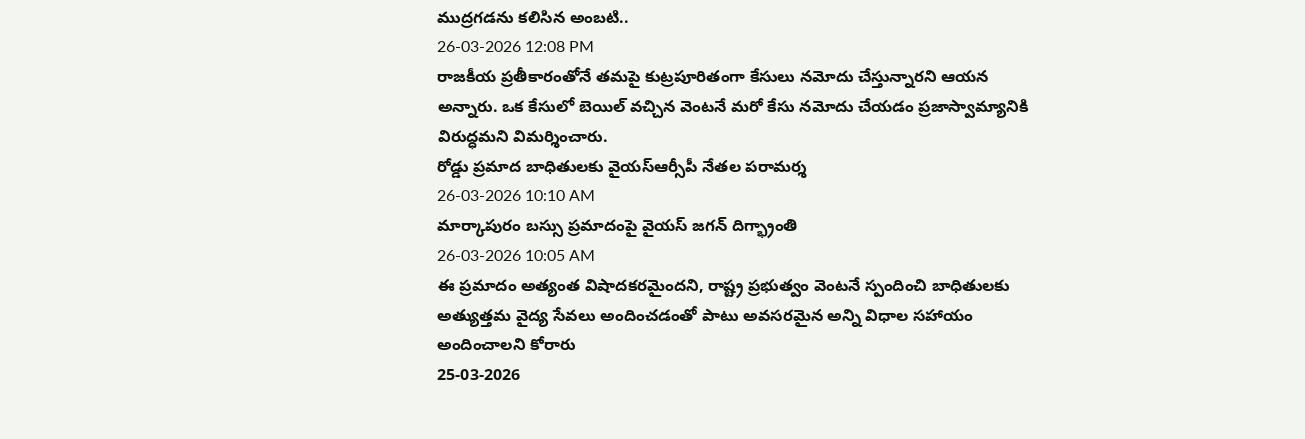ముద్రగడను కలిసిన అంబటి..
26-03-2026 12:08 PM
రాజకీయ ప్రతీకారంతోనే తమపై కుట్రపూరితంగా కేసులు నమోదు చేస్తున్నారని ఆయన అన్నారు. ఒక కేసులో బెయిల్ వచ్చిన వెంటనే మరో కేసు నమోదు చేయడం ప్రజాస్వామ్యానికి విరుద్ధమని విమర్శించారు.
రోడ్డు ప్రమాద బాధితులకు వైయస్ఆర్సీపీ నేతల పరామర్శ
26-03-2026 10:10 AM
మార్కాపురం బస్సు ప్రమాదంపై వైయస్ జగన్ దిగ్భ్రాంతి
26-03-2026 10:05 AM
ఈ ప్రమాదం అత్యంత విషాదకరమైందని, రాష్ట్ర ప్రభుత్వం వెంటనే స్పందించి బాధితులకు అత్యుత్తమ వైద్య సేవలు అందించడంతో పాటు అవసరమైన అన్ని విధాల సహాయం అందించాలని కోరారు
25-03-2026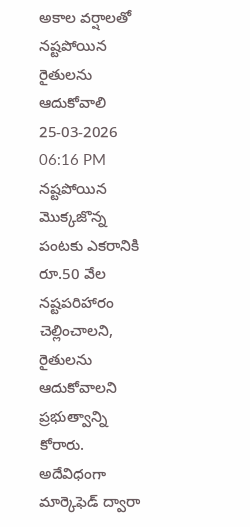అకాల వర్షాలతో నష్టపోయిన రైతులను ఆదుకోవాలి
25-03-2026 06:16 PM
నష్టపోయిన మొక్కజొన్న పంటకు ఎకరానికి రూ.50 వేల నష్టపరిహారం చెల్లించాలని, రైతులను ఆదుకోవాలని ప్రభుత్వాన్ని కోరారు. అదేవిధంగా మార్కెఫెడ్ ద్వారా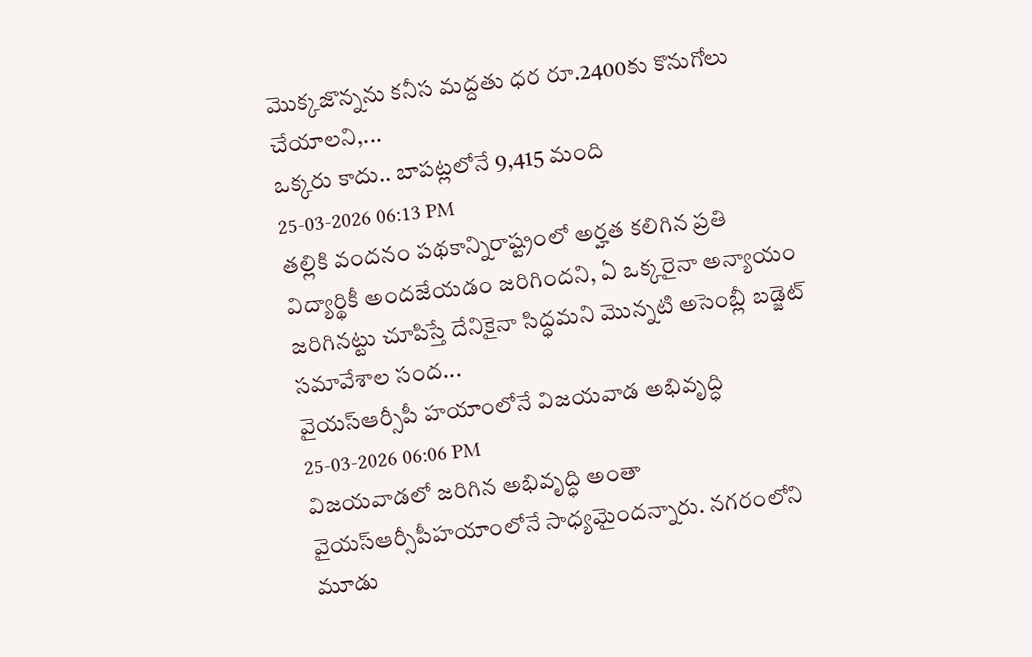మొక్కజొన్నను కనీస మద్దతు ధర రూ.2400కు కొనుగోలు చేయాలని,...
ఒక్కరు కాదు.. బాపట్లలోనే 9,415 మంది
25-03-2026 06:13 PM
తల్లికి వందనం పథకాన్నిరాష్ట్రంలో అర్హత కలిగిన ప్రతి విద్యార్థికీ అందజేయడం జరిగిందని, ఏ ఒక్కరైనా అన్యాయం జరిగినట్టు చూపిస్తే దేనికైనా సిద్ధమని మొన్నటి అసెంబ్లీ బడ్జెట్ సమావేశాల సంద...
వైయస్ఆర్సీపీ హయాంలోనే విజయవాడ అభివృద్ధి
25-03-2026 06:06 PM
విజయవాడలో జరిగిన అభివృద్ధి అంతా వైయస్ఆర్సీపీహయాంలోనే సాధ్యమైందన్నారు. నగరంలోని మూడు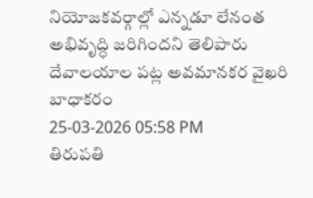నియోజకవర్గాల్లో ఎన్నడూ లేనంత అభివృద్ధి జరిగిందని తెలిపారు
దేవాలయాల పట్ల అవమానకర వైఖరి బాధాకరం
25-03-2026 05:58 PM
తిరుపతి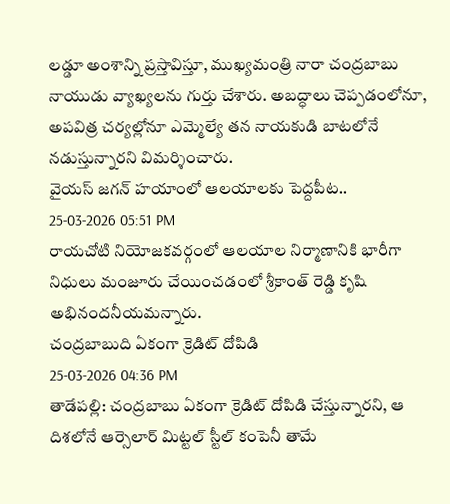లడ్డూ అంశాన్ని ప్రస్తావిస్తూ, ముఖ్యమంత్రి నారా చంద్రబాబు నాయుడు వ్యాఖ్యలను గుర్తు చేశారు. అబద్ధాలు చెప్పడంలోనూ, అపవిత్ర చర్యల్లోనూ ఎమ్మెల్యే తన నాయకుడి బాటలోనే నడుస్తున్నారని విమర్శించారు.
వైయస్ జగన్ హయాంలో ఆలయాలకు పెద్దపీట..
25-03-2026 05:51 PM
రాయచోటి నియోజకవర్గంలో ఆలయాల నిర్మాణానికి భారీగా నిధులు మంజూరు చేయించడంలో శ్రీకాంత్ రెడ్డి కృషి అభినందనీయమన్నారు.
చంద్రబాబుది ఏకంగా క్రెడిట్ దోపిడి
25-03-2026 04:36 PM
తాడేపల్లి: చంద్రబాబు ఏకంగా క్రెడిట్ దోపిడి చేస్తున్నారని, ఆ దిశలోనే ఆర్సెలార్ మిట్టల్ స్టీల్ కంపెనీ తామే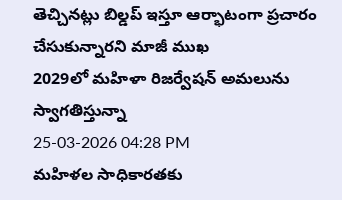తెచ్చినట్లు బిల్డప్ ఇస్తూ ఆర్భాటంగా ప్రచారం చేసుకున్నారని మాజీ ముఖ
2029లో మహిళా రిజర్వేషన్ అమలును స్వాగతిస్తున్నా
25-03-2026 04:28 PM
మహిళల సాధికారతకు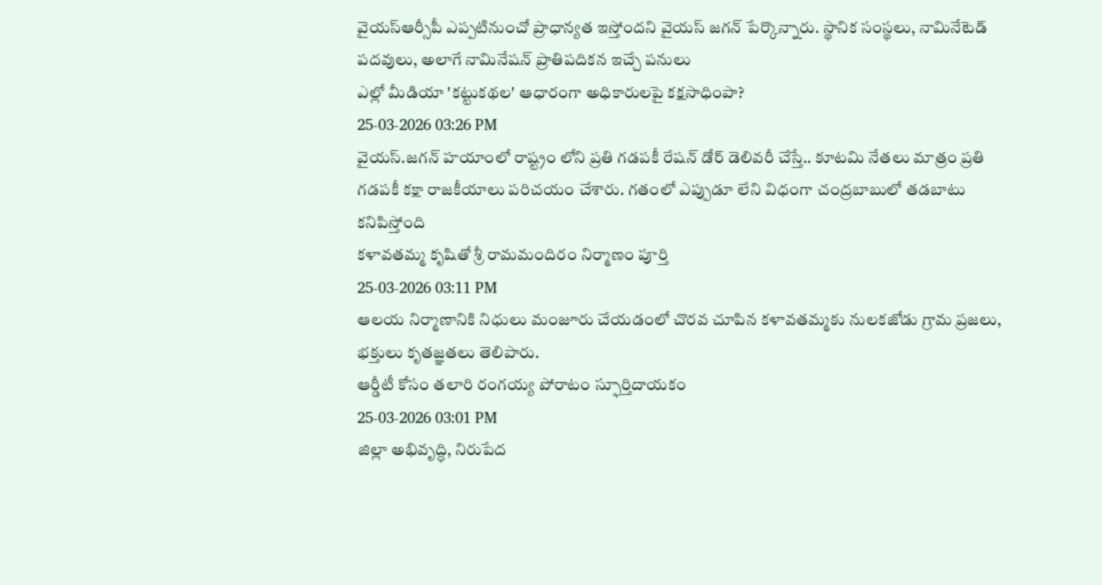వైయస్ఆర్సీపీ ఎప్పటినుంచో ప్రాధాన్యత ఇస్తోందని వైయస్ జగన్ పేర్కొన్నారు. స్థానిక సంస్థలు, నామినేటెడ్ పదవులు, అలాగే నామినేషన్ ప్రాతిపదికన ఇచ్చే పనులు
ఎల్లో మీడియా 'కట్టుకథల' ఆధారంగా అధికారులపై కక్షసాధింపా?
25-03-2026 03:26 PM
వైయస్.జగన్ హయాంలో రాష్ట్రం లోని ప్రతి గడపకీ రేషన్ డోర్ డెలివరీ చేస్తే.. కూటమి నేతలు మాత్రం ప్రతి గడపకీ కక్షా రాజకీయాలు పరిచయం చేశారు. గతంలో ఎప్పుడూ లేని విధంగా చంద్రబాబులో తడబాటు కనిపిస్తోంది
కళావతమ్మ కృషితో శ్రీ రామమందిరం నిర్మాణం పూర్తి
25-03-2026 03:11 PM
ఆలయ నిర్మాణానికి నిధులు మంజూరు చేయడంలో చొరవ చూపిన కళావతమ్మకు నులకజోడు గ్రామ ప్రజలు, భక్తులు కృతజ్ఞతలు తెలిపారు.
ఆర్డీటీ కోసం తలారి రంగయ్య పోరాటం స్ఫూర్తిదాయకం
25-03-2026 03:01 PM
జిల్లా అభివృద్ధి, నిరుపేద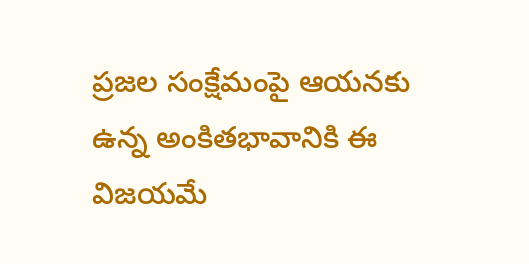ప్రజల సంక్షేమంపై ఆయనకు ఉన్న అంకితభావానికి ఈ విజయమే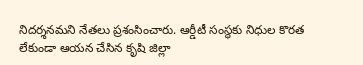నిదర్శనమని నేతలు ప్రశంసించారు. ఆర్డీటీ సంస్థకు నిధుల కొరత లేకుండా ఆయన చేసిన కృషి జిల్లా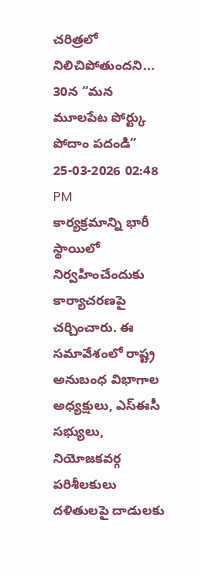చరిత్రలో నిలిచిపోతుందని...
30న “మన మూలపేట పోర్ట్కు పోదాం పదండి”
25-03-2026 02:48 PM
కార్యక్రమాన్ని భారీ స్థాయిలో నిర్వహించేందుకు కార్యాచరణపై చర్చించారు. ఈ సమావేశంలో రాష్ట్ర అనుబంధ విభాగాల అధ్యక్షులు, ఎస్ఈసీ సభ్యులు, నియోజకవర్గ పరిశీలకులు
దళితులపై దాడులకు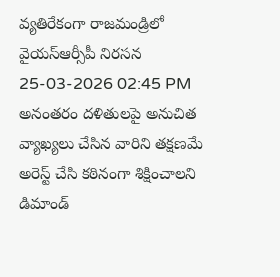వ్యతిరేకంగా రాజమండ్రిలో వైయస్ఆర్సీపీ నిరసన
25-03-2026 02:45 PM
అనంతరం దళితులపై అనుచిత వ్యాఖ్యలు చేసిన వారిని తక్షణమే అరెస్ట్ చేసి కఠినంగా శిక్షించాలని డిమాండ్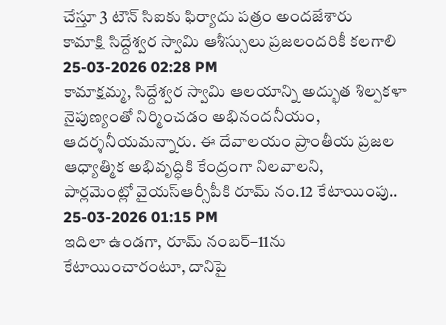చేస్తూ 3 టౌన్ సిఐకు ఫిర్యాదు పత్రం అందజేశారు
కామాక్షి సిద్దేశ్వర స్వామి ఆశీస్సులు ప్రజలందరికీ కలగాలి
25-03-2026 02:28 PM
కామాక్షమ్మ, సిద్దేశ్వర స్వామి ఆలయాన్ని అద్భుత శిల్పకళా నైపుణ్యంతో నిర్మించడం అభినందనీయం, ఆదర్శనీయమన్నారు. ఈ దేవాలయం ప్రాంతీయ ప్రజల ఆధ్యాత్మిక అభివృద్ధికి కేంద్రంగా నిలవాలని,
పార్లమెంట్లో వైయస్ఆర్సీపీకి రూమ్ నం.12 కేటాయింపు..
25-03-2026 01:15 PM
ఇదిలా ఉండగా, రూమ్ నంబర్–11ను కేటాయించారంటూ, దానిపై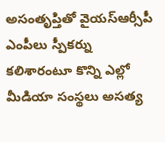అసంతృప్తితో వైయస్ఆర్సీపీ ఎంపీలు స్పీకర్ను కలిశారంటూ కొన్ని ఎల్లో మీడియా సంస్థలు అసత్య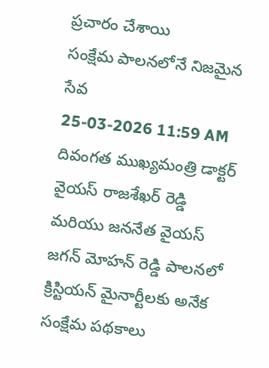ప్రచారం చేశాయి
సంక్షేమ పాలనలోనే నిజమైన సేవ
25-03-2026 11:59 AM
దివంగత ముఖ్యమంత్రి డాక్టర్ వైయస్ రాజశేఖర్ రెడ్డి మరియు జననేత వైయస్ జగన్ మోహన్ రెడ్డి పాలనలో క్రిస్టియన్ మైనార్టీలకు అనేక సంక్షేమ పథకాలు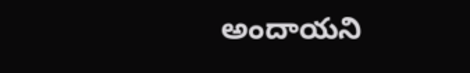అందాయని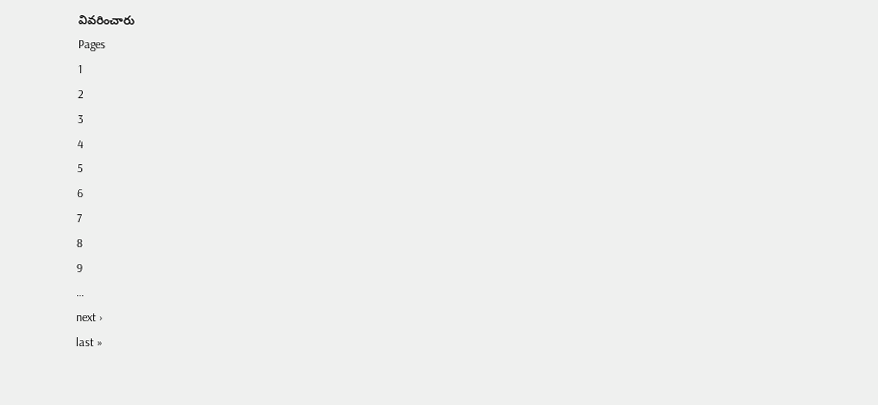వివరించారు
Pages
1
2
3
4
5
6
7
8
9
…
next ›
last »